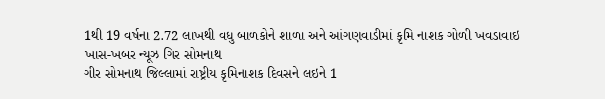1થી 19 વર્ષના 2.72 લાખથી વધુ બાળકોને શાળા અને આંગણવાડીમાં કૃમિ નાશક ગોળી ખવડાવાઇ
ખાસ-ખબર ન્યૂઝ ગિર સોમનાથ
ગીર સોમનાથ જિલ્લામાં રાષ્ટ્રીય કૃમિનાશક દિવસને લઇને 1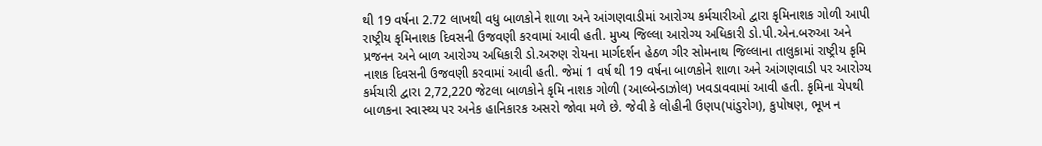થી 19 વર્ષના 2.72 લાખથી વધુ બાળકોને શાળા અને આંગણવાડીમાં આરોગ્ય કર્મચારીઓ દ્વારા કૃમિનાશક ગોળી આપી રાષ્ટ્રીય કૃમિનાશક દિવસની ઉજવણી કરવામાં આવી હતી. મુખ્ય જિલ્લા આરોગ્ય અધિકારી ડો.પી.એન.બરુઆ અને પ્રજનન અને બાળ આરોગ્ય અધિકારી ડો.અરુણ રોયના માર્ગદર્શન હેઠળ ગીર સોમનાથ જિલ્લાના તાલુકામાં રાષ્ટ્રીય કૃમિ નાશક દિવસની ઉજવણી કરવામાં આવી હતી. જેમાં 1 વર્ષ થી 19 વર્ષના બાળકોને શાળા અને આંગણવાડી પર આરોગ્ય કર્મચારી દ્વારા 2,72,220 જેટલા બાળકોને કૃમિ નાશક ગોળી (આલ્બેન્ડાઝોલ) ખવડાવવામાં આવી હતી. કૃમિના ચેપથી બાળકના સ્વાસ્થ્ય પર અનેક હાનિકારક અસરો જોવા મળે છે. જેવી કે લોહીની ઉણપ(પાંડુરોગ), કુપોષણ, ભૂખ ન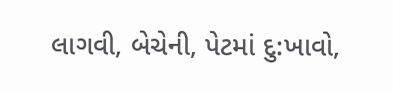લાગવી, બેચેની, પેટમાં દુ:ખાવો,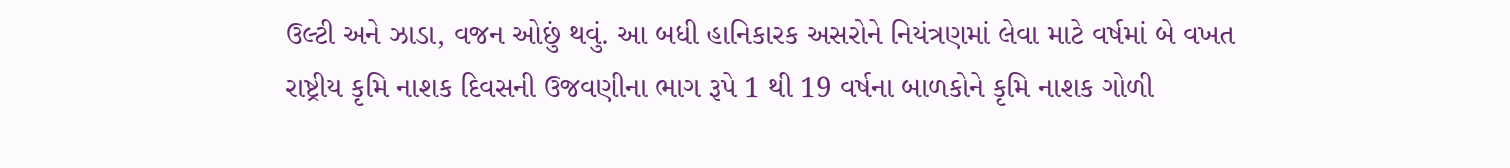ઉલ્ટી અને ઝાડા, વજન ઓછું થવું. આ બધી હાનિકારક અસરોને નિયંત્રણમાં લેવા માટે વર્ષમાં બે વખત રાષ્ટ્રીય કૃમિ નાશક દિવસની ઉજવણીના ભાગ રૂપે 1 થી 19 વર્ષના બાળકોને કૃમિ નાશક ગોળી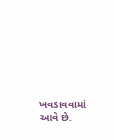ખવડાવવામાં આવે છે.